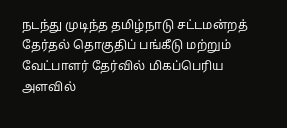நடந்து முடிந்த தமிழ்நாடு சட்டமன்றத் தேர்தல் தொகுதிப் பங்கீடு மற்றும் வேட்பாளர் தேர்வில் மிகப்பெரிய அளவில்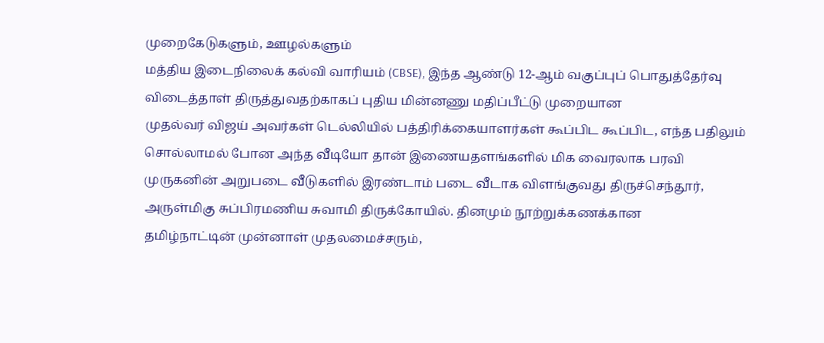முறைகேடுகளும், ஊழல்களும்
மத்திய இடைநிலைக் கல்வி வாரியம் (CBSE), இந்த ஆண்டு 12-ஆம் வகுப்புப் பொதுத்தேர்வு விடைத்தாள் திருத்துவதற்காகப் புதிய மின்னணு மதிப்பீட்டு முறையான
முதல்வர் விஜய் அவர்கள் டெல்லியில் பத்திரிக்கையாளர்கள் கூப்பிட கூப்பிட, எந்த பதிலும் சொல்லாமல் போன அந்த வீடியோ தான் இணையதளங்களில் மிக வைரலாக பரவி
முருகனின் அறுபடை வீடுகளில் இரண்டாம் படை வீடாக விளங்குவது திருச்செந்தூர், அருள்மிகு சுப்பிரமணிய சுவாமி திருக்கோயில். தினமும் நூற்றுக்கணக்கான
தமிழ்நாட்டின் முன்னாள் முதலமைச்சரும்,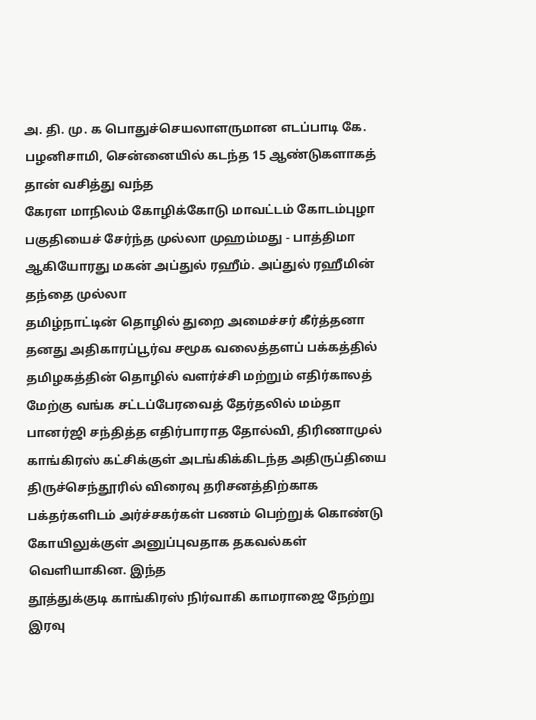அ. தி. மு. க பொதுச்செயலாளருமான எடப்பாடி கே. பழனிசாமி, சென்னையில் கடந்த 15 ஆண்டுகளாகத் தான் வசித்து வந்த
கேரள மாநிலம் கோழிக்கோடு மாவட்டம் கோடம்புழா பகுதியைச் சேர்ந்த முல்லா முஹம்மது - பாத்திமா ஆகியோரது மகன் அப்துல் ரஹீம். அப்துல் ரஹீமின் தந்தை முல்லா
தமிழ்நாட்டின் தொழில் துறை அமைச்சர் கீர்த்தனா தனது அதிகாரப்பூர்வ சமூக வலைத்தளப் பக்கத்தில் தமிழகத்தின் தொழில் வளர்ச்சி மற்றும் எதிர்காலத்
மேற்கு வங்க சட்டப்பேரவைத் தேர்தலில் மம்தா பானர்ஜி சந்தித்த எதிர்பாராத தோல்வி, திரிணாமுல் காங்கிரஸ் கட்சிக்குள் அடங்கிக்கிடந்த அதிருப்தியை
திருச்செந்தூரில் விரைவு தரிசனத்திற்காக பக்தர்களிடம் அர்ச்சகர்கள் பணம் பெற்றுக் கொண்டு கோயிலுக்குள் அனுப்புவதாக தகவல்கள் வெளியாகின. இந்த
தூத்துக்குடி காங்கிரஸ் நிர்வாகி காமராஜை நேற்று இரவு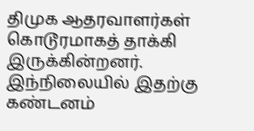திமுக ஆதரவாளர்கள் கொடூரமாகத் தாக்கி இருக்கின்றனர். இந்நிலையில் இதற்கு கண்டனம்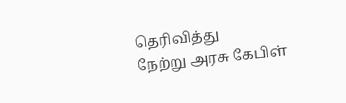தெரிவித்து
நேற்று அரசு கேபிள்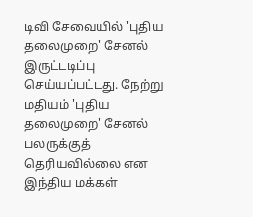டிவி சேவையில் 'புதிய தலைமுறை' சேனல் இருட்டடிப்பு செய்யப்பட்டது. நேற்று மதியம் 'புதிய தலைமுறை' சேனல் பலருக்குத் தெரியவில்லை என
இந்திய மக்கள்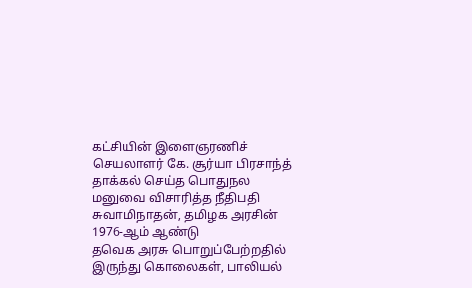கட்சியின் இளைஞரணிச் செயலாளர் கே. சூர்யா பிரசாந்த் தாக்கல் செய்த பொதுநல மனுவை விசாரித்த நீதிபதி சுவாமிநாதன், தமிழக அரசின் 1976-ஆம் ஆண்டு
தவெக அரசு பொறுப்பேற்றதில் இருந்து கொலைகள், பாலியல்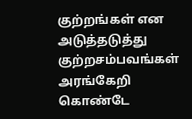குற்றங்கள் என அடுத்தடுத்து குற்றசம்பவங்கள் அரங்கேறி கொண்டே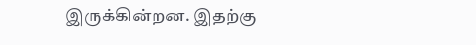இருக்கின்றன. இதற்கு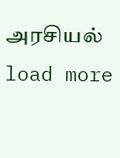அரசியல்
load more